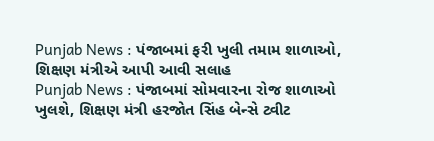Punjab News : પંજાબમાં ફરી ખુલી તમામ શાળાઓ, શિક્ષણ મંત્રીએ આપી આવી સલાહ
Punjab News : પંજાબમાં સોમવારના રોજ શાળાઓ ખુલશે, શિક્ષણ મંત્રી હરજોત સિંહ બેન્સે ટ્વીટ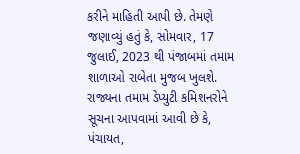કરીને માહિતી આપી છે. તેમણે જણાવ્યું હતું કે, સોમવાર, 17 જુલાઈ, 2023 થી પંજાબમાં તમામ શાળાઓ રાબેતા મુજબ ખુલશે.
રાજ્યના તમામ ડેપ્યુટી કમિશનરોને સૂચના આપવામાં આવી છે કે, પંચાયત,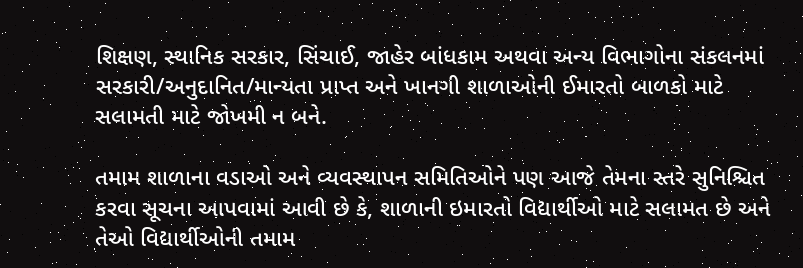શિક્ષણ, સ્થાનિક સરકાર, સિંચાઈ, જાહેર બાંધકામ અથવા અન્ય વિભાગોના સંકલનમાં સરકારી/અનુદાનિત/માન્યતા પ્રાપ્ત અને ખાનગી શાળાઓની ઈમારતો બાળકો માટે સલામતી માટે જોખમી ન બને.

તમામ શાળાના વડાઓ અને વ્યવસ્થાપન સમિતિઓને પણ આજે તેમના સ્તરે સુનિશ્ચિત કરવા સૂચના આપવામાં આવી છે કે, શાળાની ઇમારતો વિદ્યાર્થીઓ માટે સલામત છે અને તેઓ વિદ્યાર્થીઓની તમામ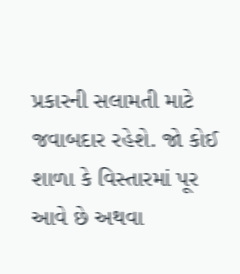પ્રકારની સલામતી માટે જવાબદાર રહેશે. જો કોઈ શાળા કે વિસ્તારમાં પૂર આવે છે અથવા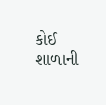કોઈ શાળાની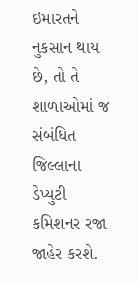ઇમારતને નુકસાન થાય છે, તો તે શાળાઓમાં જ સંબંધિત જિલ્લાના ડેપ્યુટી કમિશનર રજા જાહેર કરશે.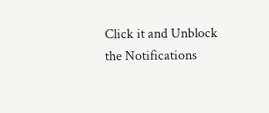Click it and Unblock the Notifications